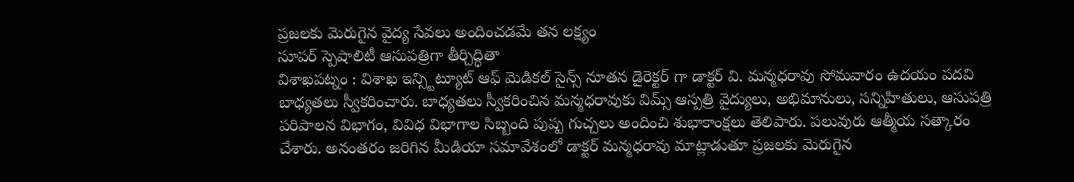ప్రజలకు మెరుగైన వైద్య సేవలు అందించడమే తన లక్ష్యం
సూపర్ స్పెషాలిటీ ఆసుపత్రిగా తీర్చిద్ధితా
విశాఖపట్నం : విశాఖ ఇన్స్టిట్యూట్ ఆఫ్ మెడికల్ సైన్స్ నూతన డైరెక్టర్ గా డాక్టర్ వి. మన్మధరావు సోమవారం ఉదయం పదవి బాధ్యతలు స్వీకరించారు. బాధ్యతలు స్వీకరించిన మన్మధరావుకు విమ్స్ ఆస్పత్రి వైద్యులు, అభిమానులు, సన్నిహితులు, ఆసుపత్రి పరిపాలన విభాగం, వివిధ విభాగాల సిబ్బంది పుష్ప గుచ్చలు అందించి శుభాకాంక్షలు తెలిపారు. పలువురు ఆత్మీయ సత్కారం చేశారు. అనంతరం జరిగిన మీడియా సమావేశంలో డాక్టర్ మన్మధరావు మాట్లాడుతూ ప్రజలకు మెరుగైన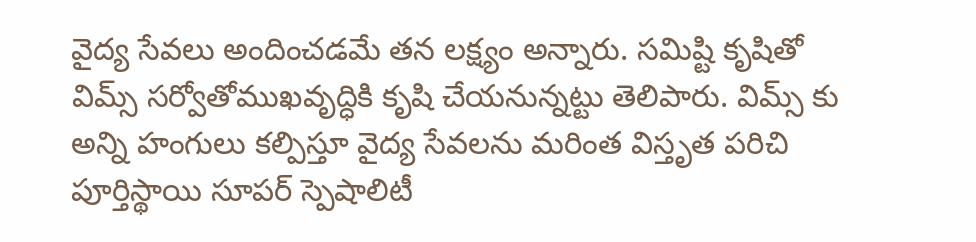వైద్య సేవలు అందించడమే తన లక్ష్యం అన్నారు. సమిష్టి కృషితో విమ్స్ సర్వోతోముఖవృద్ధికి కృషి చేయనున్నట్టు తెలిపారు. విమ్స్ కు అన్ని హంగులు కల్పిస్తూ వైద్య సేవలను మరింత విస్తృత పరిచి పూర్తిస్థాయి సూపర్ స్పెషాలిటీ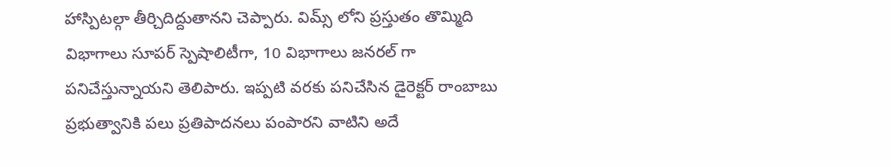హాస్పిటల్గా తీర్చిదిద్దుతానని చెప్పారు. విమ్స్ లోని ప్రస్తుతం తొమ్మిది విభాగాలు సూపర్ స్పెషాలిటీగా, 10 విభాగాలు జనరల్ గా పనిచేస్తున్నాయని తెలిపారు. ఇప్పటి వరకు పనిచేసిన డైరెక్టర్ రాంబాబు ప్రభుత్వానికి పలు ప్రతిపాదనలు పంపారని వాటిని అదే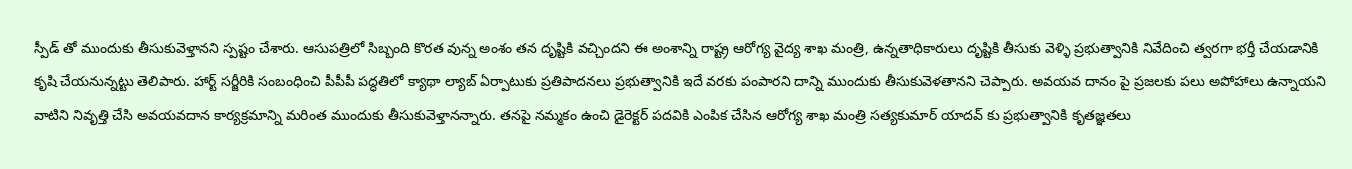స్పీడ్ తో ముందుకు తీసుకువెళ్తానని స్పష్టం చేశారు. ఆసుపత్రిలో సిబ్బంది కొరత వున్న అంశం తన దృష్టికి వచ్చిందని ఈ అంశాన్ని రాష్ట్ర ఆరోగ్య వైద్య శాఖ మంత్రి, ఉన్నతాధికారులు దృష్టికి తీసుకు వెళ్ళి ప్రభుత్వానికి నివేదించి త్వరగా భర్తీ చేయడానికి కృషి చేయనున్నట్టు తెలిపారు. హార్ట్ సర్జీరికి సంబంధించి పీపీపీ పద్ధతిలో క్యాథా ల్యాబ్ ఏర్పాటుకు ప్రతిపాదనలు ప్రభుత్వానికి ఇదే వరకు పంపారని దాన్ని ముందుకు తీసుకువెళతానని చెప్పారు. అవయవ దానం పై ప్రజలకు పలు అపోహాలు ఉన్నాయని వాటిని నివృత్తి చేసి అవయవదాన కార్యక్రమాన్ని మరింత ముందుకు తీసుకువెళ్తానన్నారు. తనపై నమ్మకం ఉంచి డైరెక్టర్ పదవికి ఎంపిక చేసిన ఆరోగ్య శాఖ మంత్రి సత్యకుమార్ యాదవ్ కు ప్రభుత్వానికి కృతజ్ఞతలు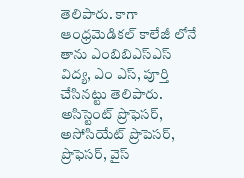తెలిపారు. కాగా ఆంధ్రమెడికల్ కాలేజీ లోనే తాను ఎంబిబిఎస్ఎస్ విద్య, ఎం ఎస్, పూర్తి చేసినట్టు తెలిపారు. అసిస్టెంట్ ప్రొఫెసర్, అసోసియేట్ ప్రొపెసర్, ప్రొఫెసర్, వైస్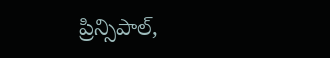ప్రిన్సిపాల్,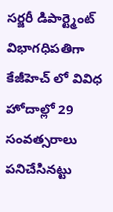సర్జరీ డిపార్ట్మెంట్ విభాగధిపతిగా కేజీహెచ్ లో వివిధ హోదాల్లో 29 సంవత్సరాలు పనిచేసినట్టు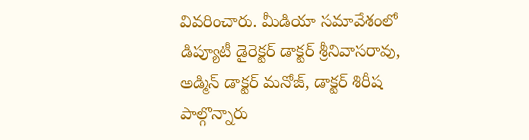వివరించారు. మీడియా సమావేశంలో డిప్యూటీ డైరెక్టర్ డాక్టర్ శ్రీనివాసరావు, అడ్మిన్ డాక్టర్ మనోజ్, డాక్టర్ శిరీష పాల్గొన్నారు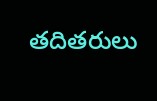తదితరులు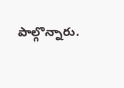పాల్గొన్నారు.